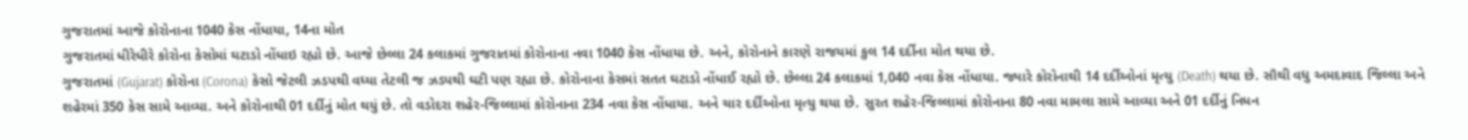ગુજરાતમાં આજે કોરોનાના 1040 કેસ નોંધાયા, 14ના મોત
ગુજરાતમાં ધીરેધીરે કોરોના કેસોમાં ઘટાડો નોંધાઇ રહ્યો છે. આજે છેલ્લા 24 કલાકમાં ગુજરાતમાં કોરોનાના નવા 1040 કેસ નોંધાયા છે. અને, કોરોનાને કારણે રાજયમાં કુલ 14 દર્દીના મોત થયા છે.
ગુજરાતમાં (Gujarat) કોરોના (Corona) કેસો જેટલી ઝડપથી વધ્યા તેટલી જ ઝડપથી ઘટી પણ રહ્યા છે. કોરોનાના કેસમાં સતત ઘટાડો નોંધાઈ રહ્યો છે. છેલ્લા 24 કલાકમાં 1,040 નવા કેસ નોંધાયા. જ્યારે કોરોનાથી 14 દર્દીઓનાં મૃત્યુ (Death) થયા છે. સૌથી વધુ અમદાવાદ જિલ્લા અને શહેરમાં 350 કેસ સામે આવ્યા. અને કોરોનાથી 01 દર્દીનું મોત થયું છે. તો વડોદરા શહેર-જિલ્લામાં કોરોનાના 234 નવા કેસ નોંધાયા. અને ચાર દર્દીઓના મૃત્યુ થયા છે. સુરત શહેર-જિલ્લામાં કોરોનાના 80 નવા મામલા સામે આવ્યા અને 01 દર્દીનું નિધન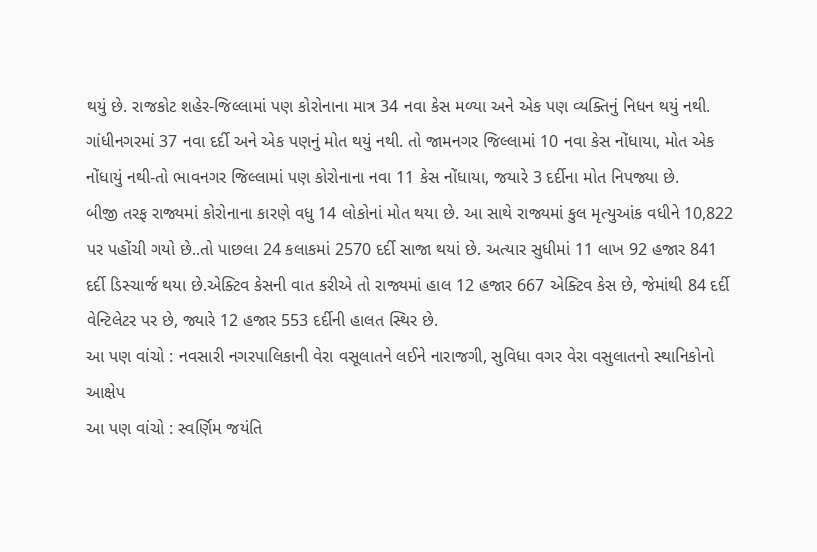થયું છે. રાજકોટ શહેર-જિલ્લામાં પણ કોરોનાના માત્ર 34 નવા કેસ મળ્યા અને એક પણ વ્યક્તિનું નિધન થયું નથી. ગાંધીનગરમાં 37 નવા દર્દી અને એક પણનું મોત થયું નથી. તો જામનગર જિલ્લામાં 10 નવા કેસ નોંધાયા, મોત એક નોંધાયું નથી-તો ભાવનગર જિલ્લામાં પણ કોરોનાના નવા 11 કેસ નોંધાયા, જયારે 3 દર્દીના મોત નિપજ્યા છે.
બીજી તરફ રાજ્યમાં કોરોનાના કારણે વધુ 14 લોકોનાં મોત થયા છે. આ સાથે રાજ્યમાં કુલ મૃત્યુઆંક વધીને 10,822 પર પહોંચી ગયો છે..તો પાછલા 24 કલાકમાં 2570 દર્દી સાજા થયાં છે. અત્યાર સુધીમાં 11 લાખ 92 હજાર 841 દર્દી ડિસ્ચાર્જ થયા છે.એક્ટિવ કેસની વાત કરીએ તો રાજ્યમાં હાલ 12 હજાર 667 એક્ટિવ કેસ છે, જેમાંથી 84 દર્દી વેન્ટિલેટર પર છે, જ્યારે 12 હજાર 553 દર્દીની હાલત સ્થિર છે.
આ પણ વાંચો : નવસારી નગરપાલિકાની વેરા વસૂલાતને લઈને નારાજગી, સુવિધા વગર વેરા વસુલાતનો સ્થાનિકોનો આક્ષેપ
આ પણ વાંચો : સ્વર્ણિમ જયંતિ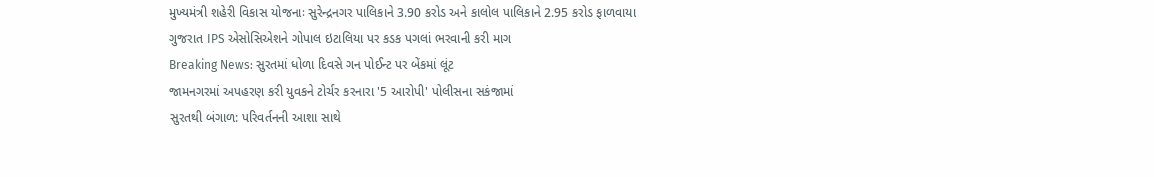મુખ્યમંત્રી શહેરી વિકાસ યોજનાઃ સુરેન્દ્રનગર પાલિકાને 3.90 કરોડ અને કાલોલ પાલિકાને 2.95 કરોડ ફાળવાયા
ગુજરાત IPS એસોસિએશને ગોપાલ ઇટાલિયા પર કડક પગલાં ભરવાની કરી માગ
Breaking News: સુરતમાં ધોળા દિવસે ગન પોઈન્ટ પર બેંકમાં લૂંટ
જામનગરમાં અપહરણ કરી યુવકને ટોર્ચર કરનારા '5 આરોપી' પોલીસના સકંજામાં
સુરતથી બંગાળ: પરિવર્તનની આશા સાથે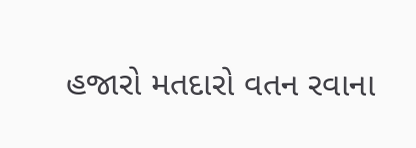હજારો મતદારો વતન રવાના